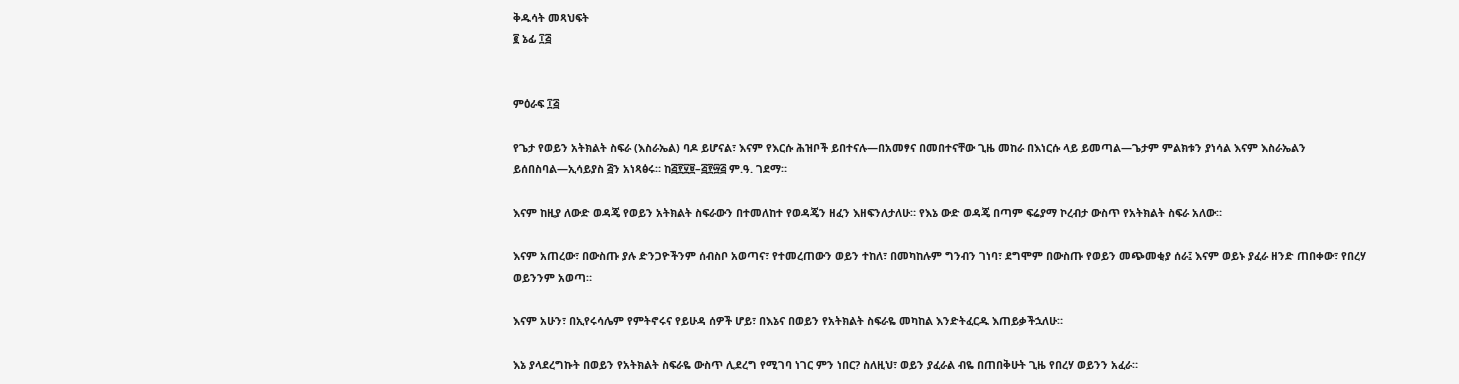ቅዱሳት መጻህፍት
፪ ኔፊ ፲፭


ምዕራፍ ፲፭

የጌታ የወይን አትክልት ስፍራ (እስራኤል) ባዶ ይሆናል፣ እናም የእርሱ ሕዝቦች ይበተናሉ—በአመፃና በመበተናቸው ጊዜ መከራ በእነርሱ ላይ ይመጣል—ጌታም ምልክቱን ያነሳል እናም እስራኤልን ይሰበስባል—ኢሳይያስ ፭ን አነጻፅሩ። ከ፭፻፶፱–፭፻፵፭ ም.ዓ. ገደማ።

እናም ከዚያ ለውድ ወዳጄ የወይን አትክልት ስፍራውን በተመለከተ የወዳጄን ዘፈን እዘፍንለታለሁ። የእኔ ውድ ወዳጄ በጣም ፍሬያማ ኮረብታ ውስጥ የአትክልት ስፍራ አለው።

እናም አጠረው፣ በውስጡ ያሉ ድንጋዮችንም ሰብስቦ አወጣና፣ የተመረጠውን ወይን ተከለ፣ በመካከሉም ግንብን ገነባ፣ ደግሞም በውስጡ የወይን መጭመቂያ ሰራ፤ እናም ወይኑ ያፈራ ዘንድ ጠበቀው፣ የበረሃ ወይንንም አወጣ።

እናም አሁን፣ በኢየሩሳሌም የምትኖሩና የይሁዳ ሰዎች ሆይ፣ በእኔና በወይን የአትክልት ስፍራዬ መካከል እንድትፈርዱ እጠይቃችኋለሁ።

እኔ ያላደረግኩት በወይን የአትክልት ስፍራዬ ውስጥ ሊደረግ የሚገባ ነገር ምን ነበር? ስለዚህ፣ ወይን ያፈራል ብዬ በጠበቅሁት ጊዜ የበረሃ ወይንን አፈራ።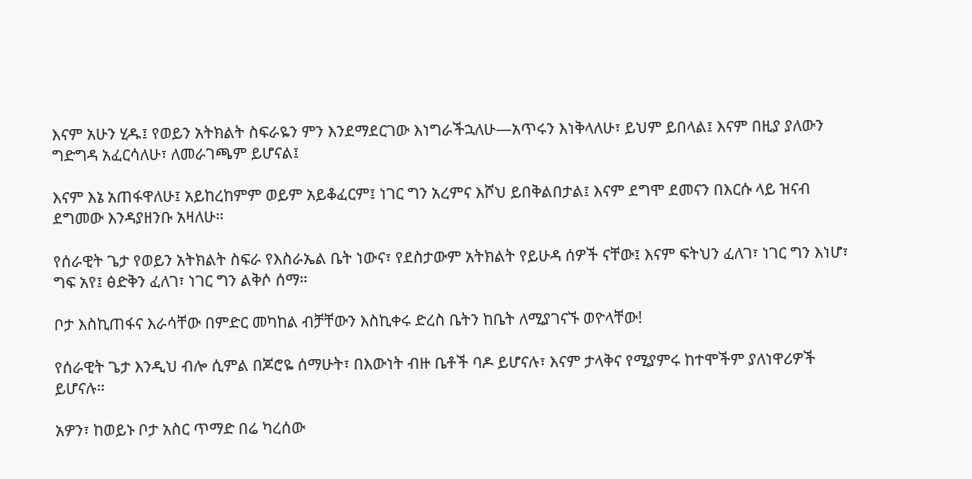እናም አሁን ሂዱ፤ የወይን አትክልት ስፍራዬን ምን እንደማደርገው እነግራችኋለሁ—አጥሩን እነቅላለሁ፣ ይህም ይበላል፤ እናም በዚያ ያለውን ግድግዳ አፈርሳለሁ፣ ለመራገጫም ይሆናል፤

እናም እኔ አጠፋዋለሁ፤ አይከረከምም ወይም አይቆፈርም፤ ነገር ግን አረምና እሾህ ይበቅልበታል፤ እናም ደግሞ ደመናን በእርሱ ላይ ዝናብ ደግመው እንዳያዘንቡ አዛለሁ።

የሰራዊት ጌታ የወይን አትክልት ስፍራ የእስራኤል ቤት ነውና፣ የደስታውም አትክልት የይሁዳ ሰዎች ናቸው፤ እናም ፍትህን ፈለገ፣ ነገር ግን እነሆ፣ ግፍ አየ፤ ፅድቅን ፈለገ፣ ነገር ግን ልቅሶ ሰማ።

ቦታ እስኪጠፋና እራሳቸው በምድር መካከል ብቻቸውን እስኪቀሩ ድረስ ቤትን ከቤት ለሚያገናኙ ወዮላቸው!

የሰራዊት ጌታ እንዲህ ብሎ ሲምል በጆሮዬ ሰማሁት፣ በእውነት ብዙ ቤቶች ባዶ ይሆናሉ፣ እናም ታላቅና የሚያምሩ ከተሞችም ያለነዋሪዎች ይሆናሉ።

አዎን፣ ከወይኑ ቦታ አስር ጥማድ በሬ ካረሰው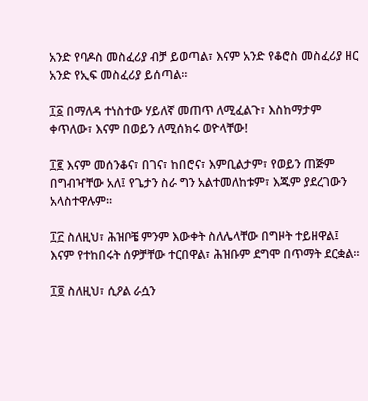አንድ የባዶስ መስፈሪያ ብቻ ይወጣል፣ እናም አንድ የቆሮስ መስፈሪያ ዘር አንድ የኢፍ መስፈሪያ ይሰጣል።

፲፩ በማለዳ ተነስተው ሃይለኛ መጠጥ ለሚፈልጉ፣ እስከማታም ቀጥለው፣ እናም በወይን ለሚሰክሩ ወዮላቸው!

፲፪ እናም መሰንቆና፣ በገና፣ ከበሮና፣ እምቢልታም፣ የወይን ጠጅም በግብዣቸው አለ፤ የጌታን ስራ ግን አልተመለከቱም፣ እጁም ያደረገውን አላስተዋሉም።

፲፫ ስለዚህ፣ ሕዝቦቼ ምንም እውቀት ስለሌላቸው በግዞት ተይዘዋል፤ እናም የተከበሩት ሰዎቻቸው ተርበዋል፣ ሕዝቡም ደግሞ በጥማት ደርቋል።

፲፬ ስለዚህ፣ ሲዖል ራሷን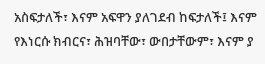አስፍታለች፣ እናም አፍዋን ያለገደብ ከፍታለች፤ እናም የእነርሱ ክብርና፣ ሕዝባቸው፣ ውበታቸውም፣ እናም ያ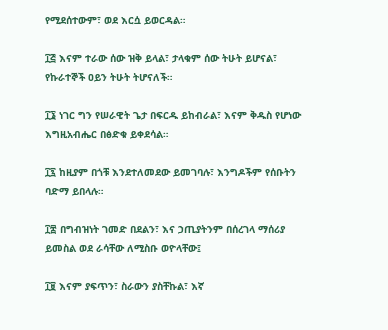የሚደሰተውም፣ ወደ እርሷ ይወርዳል።

፲፭ እናም ተራው ሰው ዝቅ ይላል፣ ታላቁም ሰው ትሁት ይሆናል፣ የኩራተኞች ዐይን ትሁት ትሆናለች።

፲፮ ነገር ግን የሠራዊት ጌታ በፍርዱ ይከብራል፣ እናም ቅዱስ የሆነው እግዚአብሔር በፅድቁ ይቀደሳል።

፲፯ ከዚያም በጎቹ እንደተለመደው ይመገባሉ፣ እንግዶችም የሰቡትን ባድማ ይበላሉ።

፲፰ በግብዝነት ገመድ በደልን፣ እና ኃጢያትንም በሰረገላ ማሰሪያ ይመስል ወደ ራሳቸው ለሚስቡ ወዮላቸው፤

፲፱ እናም ያፍጥን፣ ስራውን ያስቸኩል፣ እኛ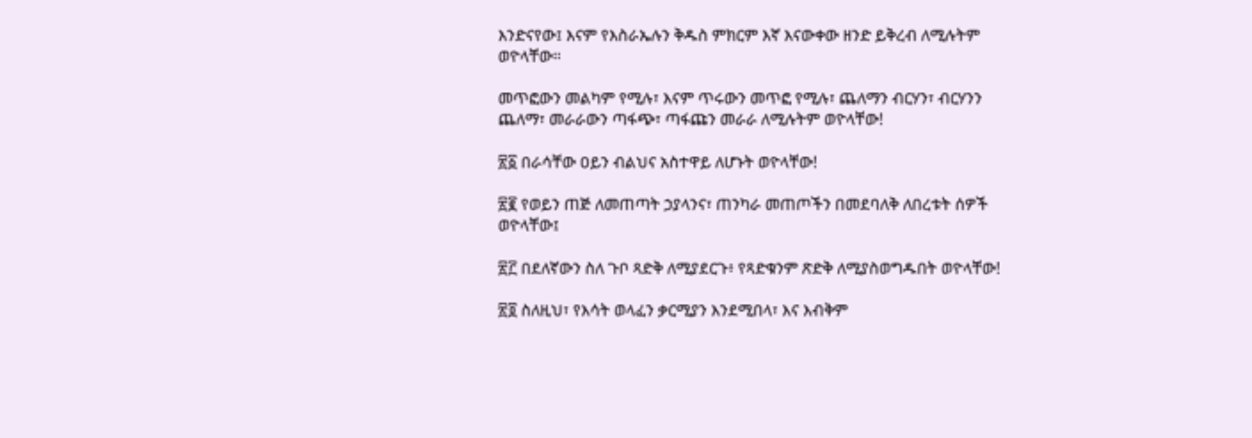እንድናየው፤ እናም የእስራኤሉን ቅዱስ ምክርም እኛ እናውቀው ዘንድ ይቅረብ ለሚሉትም ወዮላቸው።

መጥፎውን መልካም የሚሉ፣ እናም ጥሩውን መጥፎ የሚሉ፣ ጨለማን ብርሃን፣ ብርሃንን ጨለማ፣ መራራውን ጣፋጭ፣ ጣፋጩን መራራ ለሚሉትም ወዮላቸው!

፳፩ በራሳቸው ዐይን ብልህና አስተዋይ ለሆኑት ወዮላቸው!

፳፪ የወይን ጠጅ ለመጠጣት ኃያላንና፣ ጠንካራ መጠጦችን በመደባለቅ ለበረቱት ሰዎች ወዮላቸው፤

፳፫ በደለኛውን ስለ ጉቦ ጻድቅ ለሚያደርጉ፥ የጻድቁንም ጽድቅ ለሚያስወግዱበት ወዮላቸው!

፳፬ ስለዚህ፣ የእሳት ወላፈን ቃርሚያን እንደሚበላ፣ እና እብቅም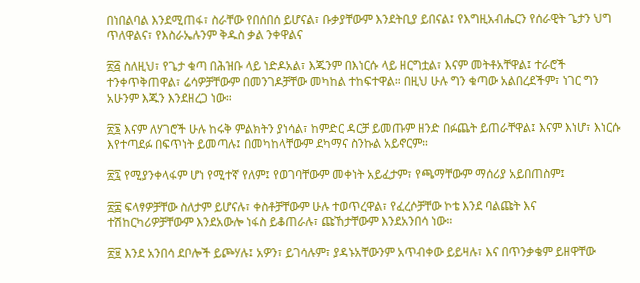በነበልባል እንደሚጠፋ፣ ስራቸው የበሰበሰ ይሆናል፣ ቡቃያቸውም እንደትቢያ ይበናል፤ የእግዚአብሔርን የሰራዊት ጌታን ህግ ጥለዋልና፣ የእስራኤሉንም ቅዱስ ቃል ንቀዋልና

፳፭ ስለዚህ፣ የጌታ ቁጣ በሕዝቡ ላይ ነድዶአል፣ እጁንም በእነርሱ ላይ ዘርግቷል፣ እናም መትቶአቸዋል፤ ተራሮች ተንቀጥቅጠዋል፣ ሬሳዎቻቸውም በመንገዶቻቸው መካከል ተከፍተዋል። በዚህ ሁሉ ግን ቁጣው አልበረደችም፣ ነገር ግን አሁንም እጁን እንደዘረጋ ነው።

፳፮ እናም ለሃገሮች ሁሉ ከሩቅ ምልክትን ያነሳል፣ ከምድር ዳርቻ ይመጡም ዘንድ በፉጨት ይጠራቸዋል፤ እናም እነሆ፣ እነርሱ እየተጣደፉ በፍጥነት ይመጣሉ፤ በመካከላቸውም ደካማና ስንኩል አይኖርም።

፳፯ የሚያንቀላፋም ሆነ የሚተኛ የለም፤ የወገባቸውም መቀነት አይፈታም፣ የጫማቸውም ማሰሪያ አይበጠስም፤

፳፰ ፍላፃዎቻቸው ስለታም ይሆናሉ፣ ቀስቶቻቸውም ሁሉ ተወጥረዋል፣ የፈረሶቻቸው ኮቴ እንደ ባልጩት እና ተሽከርካሪዎቻቸውም እንደአውሎ ነፋስ ይቆጠራሉ፣ ጩኸታቸውም እንደአንበሳ ነው።

፳፱ እንደ አንበሳ ደቦሎች ይጮሃሉ፤ አዎን፣ ይገሳሉም፣ ያዳኑአቸውንም አጥብቀው ይይዛሉ፣ እና በጥንቃቄም ይዘዋቸው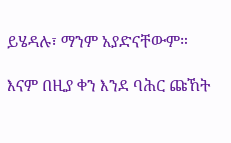ይሄዳሉ፣ ማንም አያድናቸውም።

እናም በዚያ ቀን እንደ ባሕር ጩኸት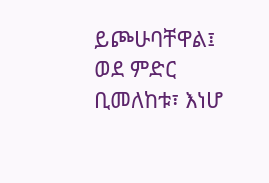ይጮሁባቸዋል፤ ወደ ምድር ቢመለከቱ፣ እነሆ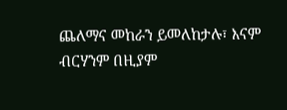ጨለማና መከራን ይመለከታሉ፣ እናም ብርሃንም በዚያም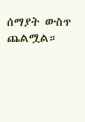ሰማያት ውስጥ ጨልሟል።